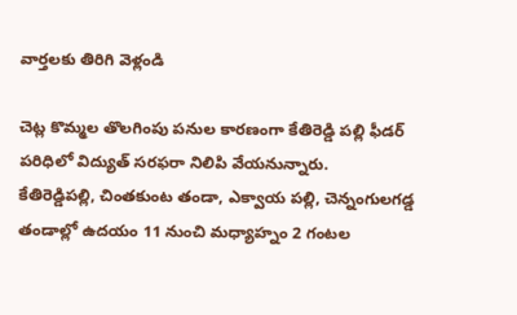వార్తలకు తిరిగి వెళ్లండి

చెట్ల కొమ్మల తొలగింపు పనుల కారణంగా కేతిరెడ్డి పల్లి ఫీడర్ పరిధిలో విద్యుత్ సరఫరా నిలిపి వేయనున్నారు.
కేతిరెడ్డిపల్లి, చింతకుంట తండా, ఎక్వాయ పల్లి, చెన్నంగులగడ్డ తండాల్లో ఉదయం 11 నుంచి మధ్యాహ్నం 2 గంటల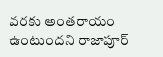వరకు అంతరాయం ఉంటుందని రాజాపూర్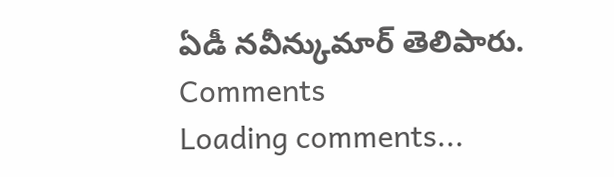ఏడీ నవీన్కుమార్ తెలిపారు.
Comments
Loading comments...